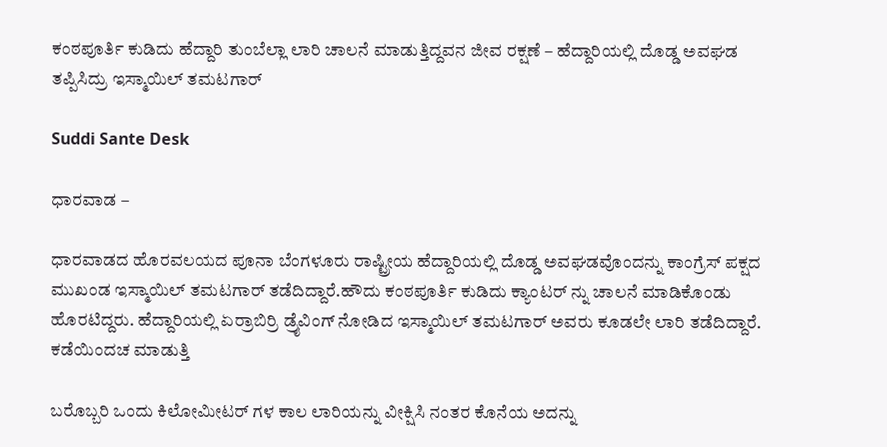ಕಂಠಪೂರ್ತಿ ಕುಡಿದು ಹೆದ್ದಾರಿ ತುಂಬೆಲ್ಲಾ ಲಾರಿ ಚಾಲನೆ ಮಾಡುತ್ತಿದ್ದವನ ಜೀವ ರಕ್ಷಣೆ – ಹೆದ್ದಾರಿಯಲ್ಲಿ ದೊಡ್ಡ ಅವಘಡ ತಪ್ಪಿಸಿದ್ರು ಇಸ್ಮಾಯಿಲ್ ತಮಟಗಾರ್

Suddi Sante Desk

ಧಾರವಾಡ –

ಧಾರವಾಡದ ಹೊರವಲಯದ ಪೂನಾ ಬೆಂಗಳೂರು ರಾಷ್ಟ್ರೀಯ ಹೆದ್ದಾರಿಯಲ್ಲಿ ದೊಡ್ಡ ಅವಘಡವೊಂದನ್ನು ಕಾಂಗ್ರೆಸ್ ಪಕ್ಷದ ಮುಖಂಡ ಇಸ್ಮಾಯಿಲ್ ತಮಟಗಾರ್ ತಡೆದಿದ್ದಾರೆ.ಹೌದು ಕಂಠಪೂರ್ತಿ ಕುಡಿದು ಕ್ಯಾಂಟರ್ ನ್ನು ಚಾಲನೆ ಮಾಡಿಕೊಂಡು ಹೊರಟಿದ್ದರು‌‌. ಹೆದ್ದಾರಿಯಲ್ಲಿ ಏರ್ರಾಬಿರ್ರಿ ಡ್ರೈವಿಂಗ್ ನೋಡಿದ ಇಸ್ಮಾಯಿಲ್ ತಮಟಗಾರ್ ಅವರು ಕೂಡಲೇ ಲಾರಿ ತಡೆದಿದ್ದಾರೆ. ಕಡೆಯಿಂದಚ ಮಾಡುತ್ತಿ

ಬರೊಬ್ಬರಿ ಒಂದು ಕಿಲೋಮೀಟರ್ ಗಳ ಕಾಲ ಲಾರಿಯನ್ನು ವೀಕ್ಷಿಸಿ ನಂತರ ಕೊನೆಯ ಅದನ್ನು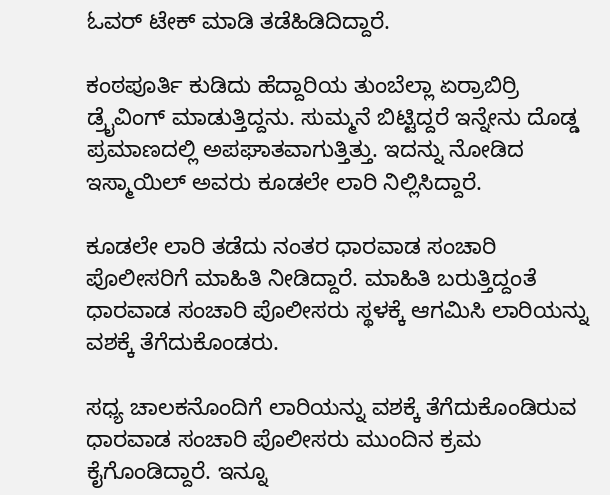ಓವರ್ ಟೇಕ್ ಮಾಡಿ ತಡೆಹಿಡಿದಿದ್ದಾರೆ.

ಕಂಠಪೂರ್ತಿ ಕುಡಿದು ಹೆದ್ದಾರಿಯ ತುಂಬೆಲ್ಲಾ ಏರ್ರಾಬಿರ್ರಿ ಡ್ರೈವಿಂಗ್ ಮಾಡುತ್ತಿದ್ದನು. ಸುಮ್ಮನೆ ಬಿಟ್ಟಿದ್ದರೆ ಇನ್ನೇನು ದೊಡ್ಡ ಪ್ರಮಾಣದಲ್ಲಿ ಅಪಘಾತವಾಗುತ್ತಿತ್ತು. ಇದನ್ನು ನೋಡಿದ ಇಸ್ಮಾಯಿಲ್ ಅವರು ಕೂಡಲೇ ಲಾರಿ ನಿಲ್ಲಿಸಿದ್ದಾರೆ.

ಕೂಡಲೇ ಲಾರಿ ತಡೆದು ನಂತರ ಧಾರವಾಡ ಸಂಚಾರಿ ಪೊಲೀಸರಿಗೆ ಮಾಹಿತಿ ನೀಡಿದ್ದಾರೆ. ಮಾಹಿತಿ ಬರುತ್ತಿದ್ದಂತೆ ಧಾರವಾಡ ಸಂಚಾರಿ ಪೊಲೀಸರು ಸ್ಥಳಕ್ಕೆ ಆಗಮಿಸಿ ಲಾರಿಯನ್ನು ವಶಕ್ಕೆ ತೆಗೆದುಕೊಂಡರು.

ಸಧ್ಯ ಚಾಲಕನೊಂದಿಗೆ ಲಾರಿಯನ್ನು ವಶಕ್ಕೆ ತೆಗೆದುಕೊಂಡಿರುವ ಧಾರವಾಡ ಸಂಚಾರಿ ಪೊಲೀಸರು ಮುಂದಿನ ಕ್ರಮ ಕೈಗೊಂಡಿದ್ದಾರೆ. ಇನ್ನೂ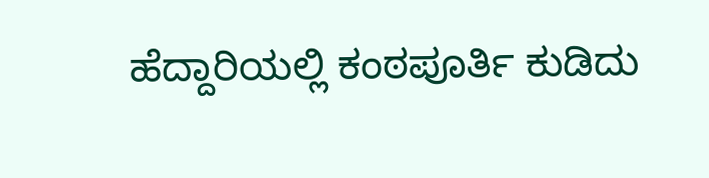ಹೆದ್ದಾರಿಯಲ್ಲಿ ಕಂಠಪೂರ್ತಿ ಕುಡಿದು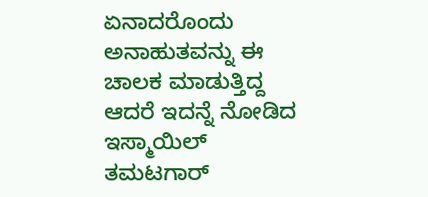ಏನಾದರೊಂದು ಅನಾಹುತವನ್ನು ಈ ಚಾಲಕ ಮಾಡುತ್ತಿದ್ದ ಆದರೆ ಇದನ್ನೆ ನೋಡಿದ ಇಸ್ಮಾಯಿಲ್ ತಮಟಗಾರ್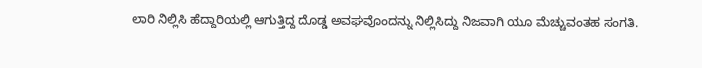ಲಾರಿ ನಿಲ್ಲಿಸಿ ಹೆದ್ದಾರಿಯಲ್ಲಿ ಆಗುತ್ತಿದ್ದ ದೊಡ್ಡ ಅವಘವೊಂದನ್ನು ನಿಲ್ಲಿಸಿದ್ದು ನಿಜವಾಗಿ ಯೂ ಮೆಚ್ಚುವಂತಹ ಸಂಗತಿ.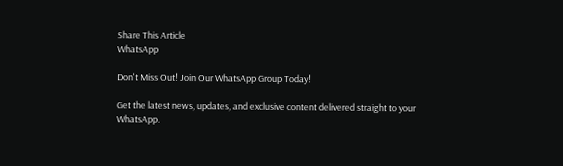Share This Article
WhatsApp

Don't Miss Out! Join Our WhatsApp Group Today!

Get the latest news, updates, and exclusive content delivered straight to your WhatsApp.